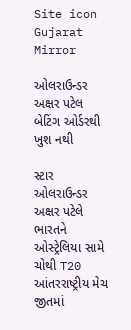Site icon Gujarat Mirror

ઓલરાઉન્ડર અક્ષર પટેલ બેટિંગ ઓર્ડરથી ખુશ નથી

સ્ટાર ઓલરાઉન્ડર અક્ષર પટેલે ભારતને ઓસ્ટ્રેલિયા સામે ચોથી T20 આંતરરાષ્ટ્રીય મેચ જીતમાં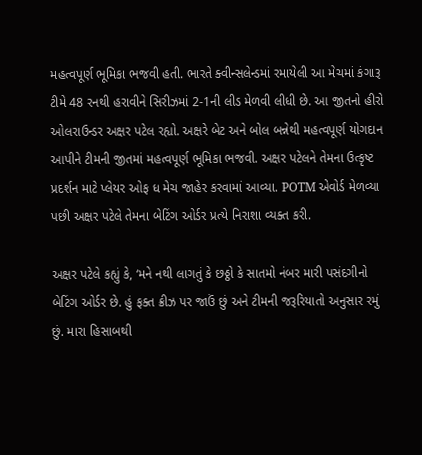મહત્વપૂર્ણ ભૂમિકા ભજવી હતી. ભારતે ક્વીન્સલેન્ડમાં રમાયેલી આ મેચમાં કંગારૂ ટીમે 48 રનથી હરાવીને સિરીઝમાં 2-1ની લીડ મેળવી લીધી છે. આ જીતનો હીરો ઓલરાઉન્ડર અક્ષર પટેલ રહ્યો. અક્ષરે બેટ અને બોલ બન્નેથી મહત્વપૂર્ણ યોગદાન આપીને ટીમની જીતમાં મહત્વપૂર્ણ ભૂમિકા ભજવી. અક્ષર પટેલને તેમના ઉત્કૃષ્ટ પ્રદર્શન માટે પ્લેયર ઓફ ધ મેચ જાહેર કરવામાં આવ્યા. POTM એવોર્ડ મેળવ્યા પછી અક્ષર પટેલે તેમના બેટિંગ ઓર્ડર પ્રત્યે નિરાશા વ્યક્ત કરી.

અક્ષર પટેલે કહ્યું કે, ‘મને નથી લાગતું કે છઠ્ઠો કે સાતમો નંબર મારી પસંદગીનો બેટિંગ ઓર્ડર છે. હું ફક્ત ક્રીઝ પર જાઉં છું અને ટીમની જરૂરિયાતો અનુસાર રમું છું. મારા હિસાબથી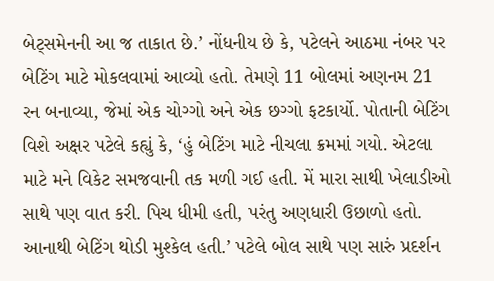બેટ્સમેનની આ જ તાકાત છે.’ નોંધનીય છે કે, પટેલને આઠમા નંબર પર બેટિંગ માટે મોકલવામાં આવ્યો હતો. તેમણે 11 બોલમાં અણનમ 21 રન બનાવ્યા, જેમાં એક ચોગ્ગો અને એક છગ્ગો ફટકાર્યો. પોતાની બેટિંગ વિશે અક્ષર પટેલે કહ્યું કે, ‘હું બેટિંગ માટે નીચલા ક્રમમાં ગયો. એટલા માટે મને વિકેટ સમજવાની તક મળી ગઈ હતી. મેં મારા સાથી ખેલાડીઓ સાથે પણ વાત કરી. પિચ ધીમી હતી, પરંતુ અણધારી ઉછાળો હતો. આનાથી બેટિંગ થોડી મુશ્કેલ હતી.’ પટેલે બોલ સાથે પણ સારું પ્રદર્શન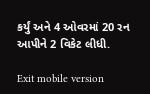કર્યું અને 4 ઓવરમાં 20 રન આપીને 2 વિકેટ લીધી.

Exit mobile version